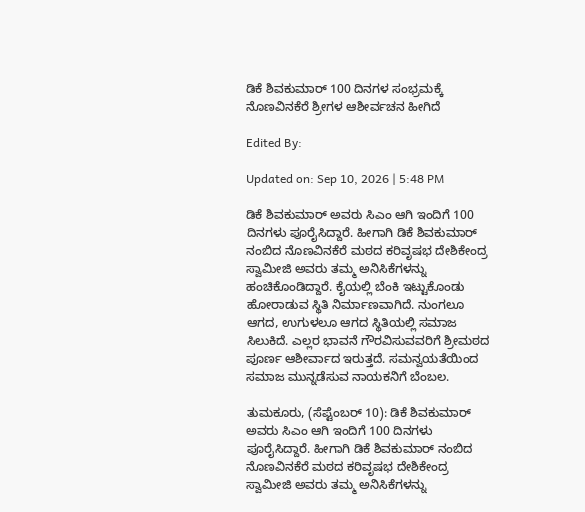ಡಿಕೆ ಶಿವಕುಮಾರ್ 100 ದಿನಗಳ ಸಂಭ್ರಮಕ್ಕೆ ನೊಣವಿನಕೆರೆ ಶ್ರೀಗಳ ಆಶೀರ್ವಚನ ಹೀಗಿದೆ

Edited By:

Updated on: Sep 10, 2026 | 5:48 PM

ಡಿಕೆ ಶಿವಕುಮಾರ್ ಅವರು ಸಿಎಂ ಆಗಿ ಇಂದಿಗೆ 100 ದಿನಗಳು ಪೂರೈಸಿದ್ದಾರೆ. ಹೀಗಾಗಿ ಡಿಕೆ ಶಿವಕುಮಾರ್ ನಂಬಿದ ನೊಣವಿನಕೆರೆ ಮಠದ ಕರಿವೃಷಭ ದೇಶಿಕೇಂದ್ರ ಸ್ವಾಮೀಜಿ ಅವರು ತಮ್ಮ ಅನಿಸಿಕೆಗಳನ್ನು ಹಂಚಿಕೊಂಡಿದ್ದಾರೆ. ಕೈಯಲ್ಲಿ ಬೆಂಕಿ ಇಟ್ಟುಕೊಂಡು ಹೋರಾಡುವ ಸ್ಥಿತಿ ನಿರ್ಮಾಣವಾಗಿದೆ. ನುಂಗಲೂ ಆಗದ, ಉಗುಳಲೂ ಆಗದ ಸ್ಥಿತಿಯಲ್ಲಿ ಸಮಾಜ ಸಿಲುಕಿದೆ. ಎಲ್ಲರ ಭಾವನೆ ಗೌರವಿಸುವವರಿಗೆ ಶ್ರೀಮಠದ ಪೂರ್ಣ ಆಶೀರ್ವಾದ ಇರುತ್ತದೆ. ಸಮನ್ವಯತೆಯಿಂದ ಸಮಾಜ ಮುನ್ನಡೆಸುವ ನಾಯಕನಿಗೆ ಬೆಂಬಲ.

ತುಮಕೂರು, (ಸೆಪ್ಟೆಂಬರ್ 10): ಡಿಕೆ ಶಿವಕುಮಾರ್ ಅವರು ಸಿಎಂ ಆಗಿ ಇಂದಿಗೆ 100 ದಿನಗಳು ಪೂರೈಸಿದ್ದಾರೆ. ಹೀಗಾಗಿ ಡಿಕೆ ಶಿವಕುಮಾರ್ ನಂಬಿದ ನೊಣವಿನಕೆರೆ ಮಠದ ಕರಿವೃಷಭ ದೇಶಿಕೇಂದ್ರ ಸ್ವಾಮೀಜಿ ಅವರು ತಮ್ಮ ಅನಿಸಿಕೆಗಳನ್ನು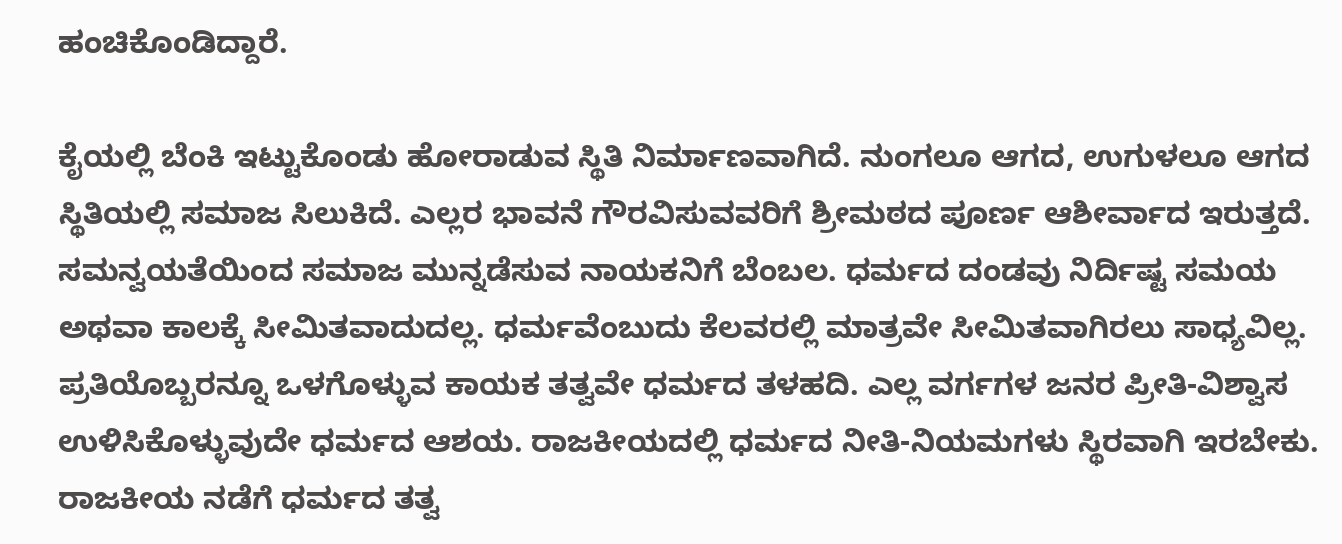ಹಂಚಿಕೊಂಡಿದ್ದಾರೆ.

ಕೈಯಲ್ಲಿ ಬೆಂಕಿ ಇಟ್ಟುಕೊಂಡು ಹೋರಾಡುವ ಸ್ಥಿತಿ ನಿರ್ಮಾಣವಾಗಿದೆ. ನುಂಗಲೂ ಆಗದ, ಉಗುಳಲೂ ಆಗದ ಸ್ಥಿತಿಯಲ್ಲಿ ಸಮಾಜ ಸಿಲುಕಿದೆ. ಎಲ್ಲರ ಭಾವನೆ ಗೌರವಿಸುವವರಿಗೆ ಶ್ರೀಮಠದ ಪೂರ್ಣ ಆಶೀರ್ವಾದ ಇರುತ್ತದೆ. ಸಮನ್ವಯತೆಯಿಂದ ಸಮಾಜ ಮುನ್ನಡೆಸುವ ನಾಯಕನಿಗೆ ಬೆಂಬಲ. ಧರ್ಮದ ದಂಡವು ನಿರ್ದಿಷ್ಟ ಸಮಯ ಅಥವಾ ಕಾಲಕ್ಕೆ ಸೀಮಿತವಾದುದಲ್ಲ. ಧರ್ಮವೆಂಬುದು ಕೆಲವರಲ್ಲಿ ಮಾತ್ರವೇ ಸೀಮಿತವಾಗಿರಲು ಸಾಧ್ಯವಿಲ್ಲ. ಪ್ರತಿಯೊಬ್ಬರನ್ನೂ ಒಳಗೊಳ್ಳುವ ಕಾಯಕ ತತ್ವವೇ ಧರ್ಮದ ತಳಹದಿ. ಎಲ್ಲ ವರ್ಗಗಳ ಜನರ ಪ್ರೀತಿ-ವಿಶ್ವಾಸ ಉಳಿಸಿಕೊಳ್ಳುವುದೇ ಧರ್ಮದ ಆಶಯ. ರಾಜಕೀಯದಲ್ಲಿ ಧರ್ಮದ ನೀತಿ-ನಿಯಮಗಳು ಸ್ಥಿರವಾಗಿ ಇರಬೇಕು. ರಾಜಕೀಯ ನಡೆಗೆ ಧರ್ಮದ ತತ್ವ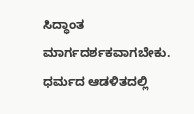ಸಿದ್ಧಾಂತ ಮಾರ್ಗದರ್ಶಕವಾಗಬೇಕು. ಧರ್ಮದ ಆಡಳಿತದಲ್ಲಿ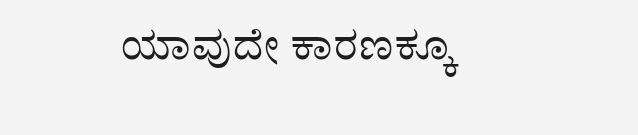ಯಾವುದೇ ಕಾರಣಕ್ಕೂ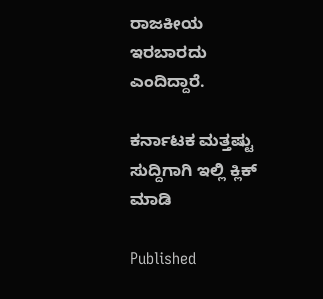ರಾಜಕೀಯ ಇರಬಾರದು ಎಂದಿದ್ದಾರೆ.

ಕರ್ನಾಟಕ ಮತ್ತಷ್ಟು ಸುದ್ದಿಗಾಗಿ ಇಲ್ಲಿ ಕ್ಲಿಕ್ ಮಾಡಿ

Published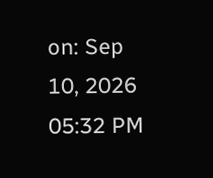on: Sep 10, 2026 05:32 PM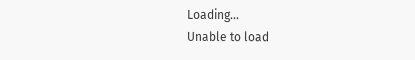Loading...
Unable to load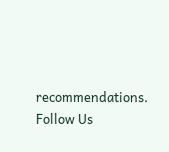recommendations.
Follow Us